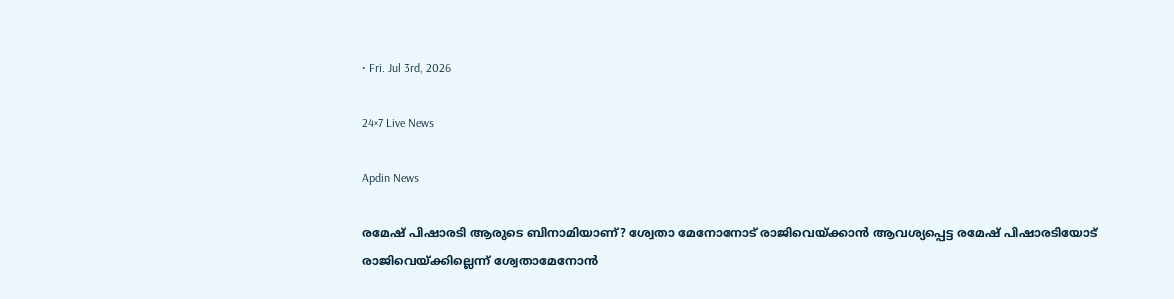• Fri. Jul 3rd, 2026

24×7 Live News

Apdin News

രമേഷ് പിഷാരടി ആരുടെ ബിനാമിയാണ്? ശ്വേതാ മേനോനോട് രാജിവെയ്‌ക്കാന്‍ ആവശ്യപ്പെട്ട രമേഷ് പിഷാരടിയോട് രാജിവെയ്‌ക്കില്ലെന്ന് ശ്വേതാമേനോന്‍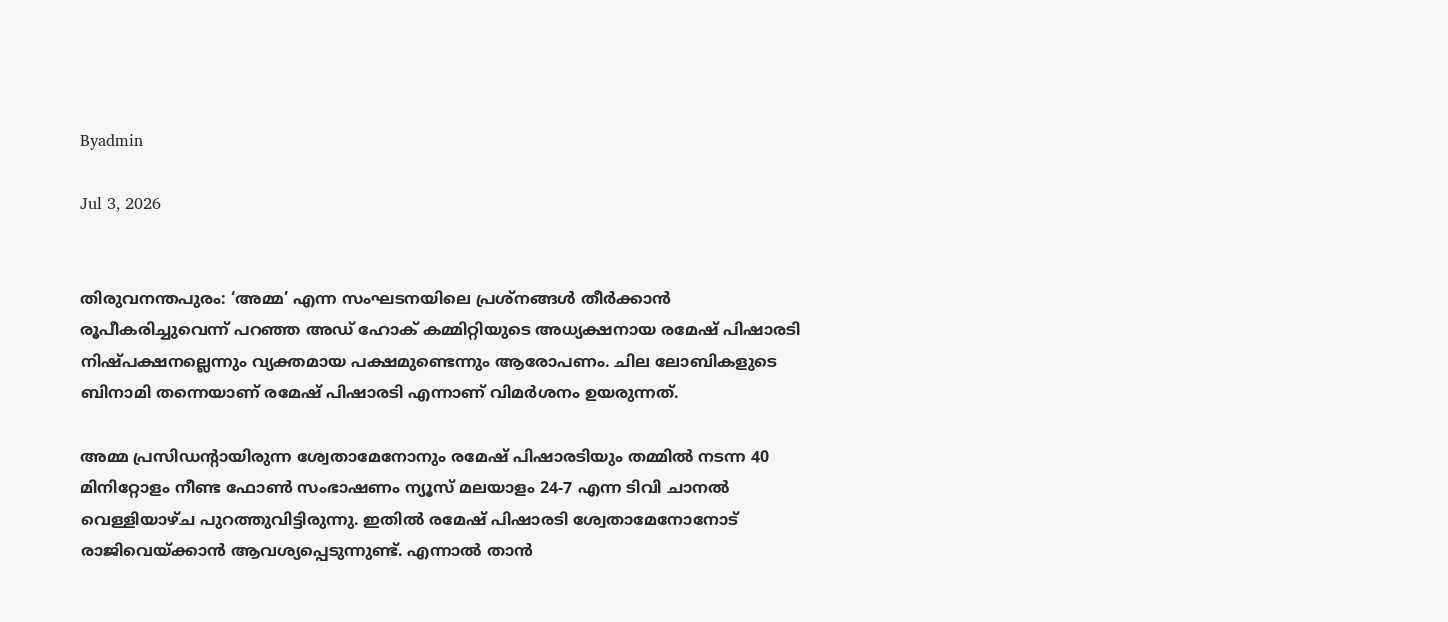Byadmin

Jul 3, 2026


തിരുവനന്തപുരം: ‘അമ്മ’ എന്ന സംഘടനയിലെ പ്രശ്നങ്ങള്‍ തീര്‍ക്കാന്‍ രൂപീകരിച്ചുവെന്ന് പറഞ്ഞ അഡ് ഹോക് കമ്മിറ്റിയുടെ അധ്യക്ഷനായ രമേഷ് പിഷാരടി നിഷ്പക്ഷനല്ലെന്നും വ്യക്തമായ പക്ഷമുണ്ടെന്നും ആരോപണം. ചില ലോബികളുടെ ബിനാമി തന്നെയാണ് രമേഷ് പിഷാരടി എന്നാണ് വിമര്‍ശനം ഉയരുന്നത്.

അമ്മ പ്രസിഡന്‍റായിരുന്ന ശ്വേതാമേനോനും രമേഷ് പിഷാരടിയും തമ്മില്‍ നടന്ന 40 മിനിറ്റോളം നീണ്ട ഫോണ്‍ സംഭാഷണം ന്യൂസ് മലയാളം 24-7 എന്ന ടിവി ചാനല്‍ വെള്ളിയാഴ്ച പുറത്തുവിട്ടിരുന്നു. ഇതില്‍ രമേഷ് പിഷാരടി ശ്വേതാമേനോനോട് രാജിവെയ്‌ക്കാന്‍ ആവശ്യപ്പെടുന്നുണ്ട്. എന്നാല്‍ താന്‍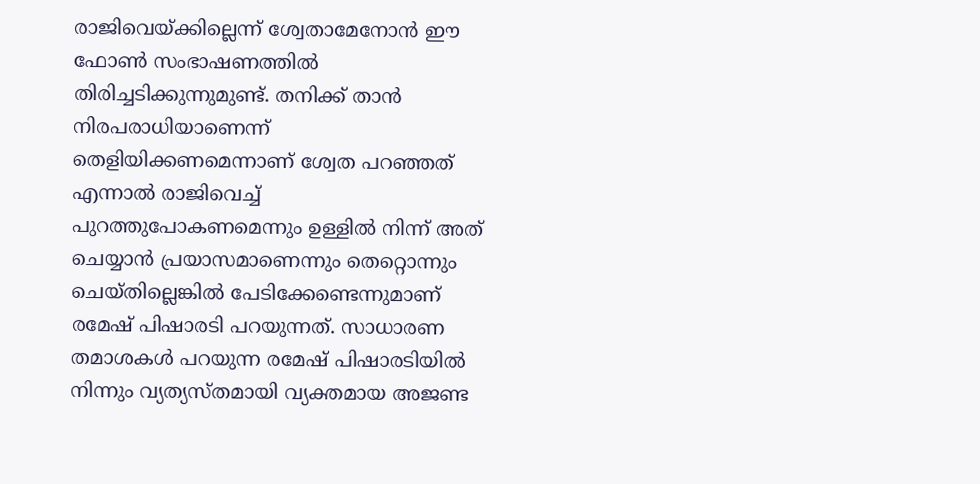രാജിവെയ്‌ക്കില്ലെന്ന് ശ്വേതാമേനോന്‍ ഈ ഫോണ്‍ സംഭാഷണത്തില്‍ തിരിച്ചടിക്കുന്നുമുണ്ട്. തനിക്ക് താന്‍ നിരപരാധിയാണെന്ന് തെളിയിക്കണമെന്നാണ് ശ്വേത പറഞ്ഞത് എന്നാല്‍ രാജിവെച്ച് പുറത്തുപോകണമെന്നും ഉള്ളില്‍ നിന്ന് അത് ചെയ്യാന്‍ പ്രയാസമാണെന്നും തെറ്റൊന്നും ചെയ്തില്ലെങ്കില്‍ പേടിക്കേണ്ടെന്നുമാണ് രമേഷ് പിഷാരടി പറയുന്നത്. സാധാരണ തമാശകള്‍ പറയുന്ന രമേഷ് പിഷാരടിയില്‍ നിന്നും വ്യത്യസ്തമായി വ്യക്തമായ അജണ്ട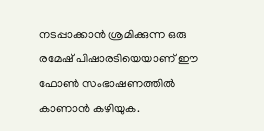നടപ്പാക്കാന്‍ ശ്രമിക്കുന്ന ഒരു രമേഷ് പിഷാരടിയെയാണ് ഈ ഫോണ്‍ സംഭാഷണത്തില്‍ കാണാന്‍ കഴിയുക.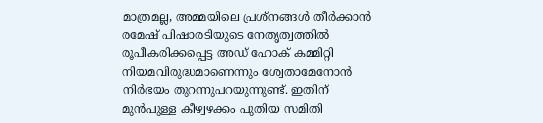മാത്രമല്ല, അമ്മയിലെ പ്രശ്നങ്ങള്‍ തീര്‍ക്കാന്‍ രമേഷ് പിഷാരടിയുടെ നേതൃത്വത്തില്‍ രൂപീകരിക്കപ്പെട്ട അഡ് ഹോക് കമ്മിറ്റി നിയമവിരുദ്ധമാണെന്നും ശ്വേതാമേനോന്‍ നിര്‍ഭയം തുറന്നുപറയുന്നുണ്ട്. ഇതിന് മുന്‍പുള്ള കീഴ്വഴക്കം പുതിയ സമിതി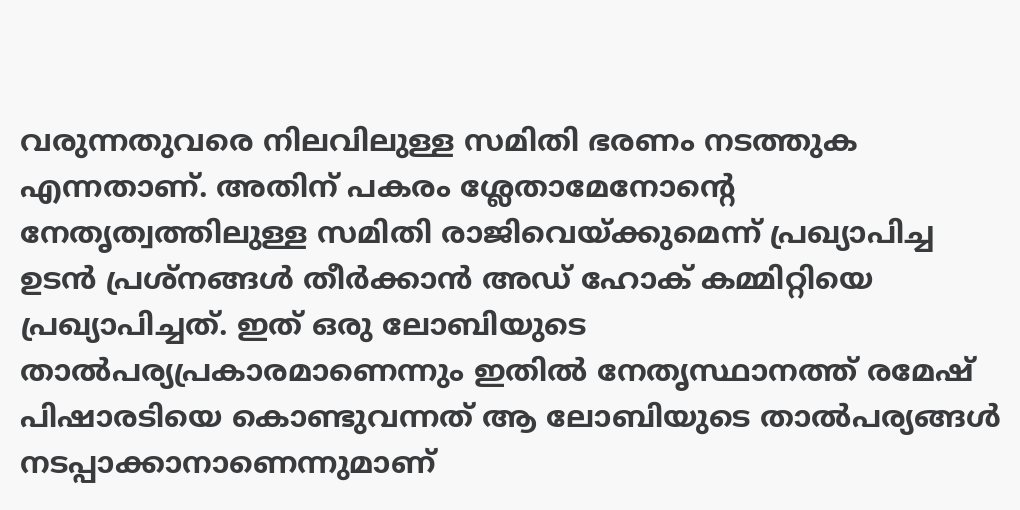വരുന്നതുവരെ നിലവിലുള്ള സമിതി ഭരണം നടത്തുക എന്നതാണ്. അതിന് പകരം ശ്ലേതാമേനോന്റെ നേതൃത്വത്തിലുള്ള സമിതി രാജിവെയ്‌ക്കുമെന്ന് പ്രഖ്യാപിച്ച ഉടന്‍ പ്രശ്നങ്ങള്‍ തീര്‍ക്കാന്‍ അഡ് ഹോക് കമ്മിറ്റിയെ പ്രഖ്യാപിച്ചത്. ഇത് ഒരു ലോബിയുടെ താല്‍പര്യപ്രകാരമാണെന്നും ഇതില്‍ നേതൃസ്ഥാനത്ത് രമേഷ് പിഷാരടിയെ കൊണ്ടുവന്നത് ആ ലോബിയുടെ താല്‍പര്യങ്ങള്‍ നടപ്പാക്കാനാണെന്നുമാണ്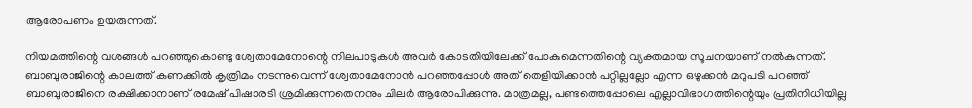ആരോപണം ഉയരുന്നത്.

നിയമത്തിന്റെ വശങ്ങള്‍ പറഞ്ഞുകൊണ്ടു ശ്വേതാമേനോന്റെ നിലപാടുകള്‍ അവര്‍ കോടതിയിലേക്ക് പോകുമെന്നതിന്റെ വ്യക്തമായ സൂചനയാണ് നല്‍കുന്നത്. ബാബുരാജിന്റെ കാലത്ത് കണക്കില്‍ കൃത്രിമം നടന്നുവെന്ന് ശ്വേതാമേനോന്‍ പറഞ്ഞപ്പോള്‍ അത് തെളിയിക്കാന്‍ പറ്റില്ലല്ലോ എന്ന ഒഴുക്കന്‍ മറുപടി പറഞ്ഞ് ബാബുരാജിനെ രക്ഷിക്കാനാണ് രമേഷ് പിഷാരടി ശ്രമിക്കുന്നതെനനും ചിലര്‍ ആരോപിക്കുന്നു. മാത്രമല്ല, പണ്ടത്തെപ്പോലെ എല്ലാവിഭാഗത്തിന്റെയും പ്രതിനിധിയില്ല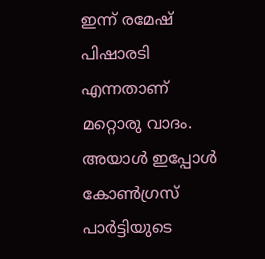ഇന്ന് രമേഷ് പിഷാരടി എന്നതാണ് മറ്റൊരു വാദം. അയാള്‍ ഇപ്പോള്‍ കോണ്‍ഗ്രസ് പാര്‍ട്ടിയുടെ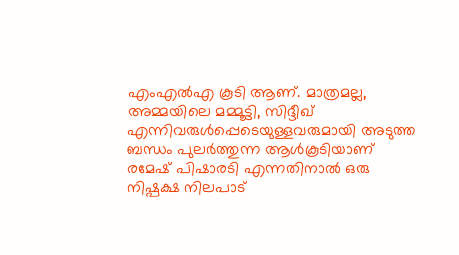എംഎല്‍എ കൂടി ആണ്. മാത്രമല്ല, അമ്മയിലെ മമ്മൂട്ടി, സിദ്ദീഖ് എന്നിവരുള്‍പ്പെടെയുള്ളവരുമായി അടുത്ത ബന്ധം പുലര്‍ത്തുന്ന ആള്‍കൂടിയാണ് രമേഷ് പിഷാരടി എന്നതിനാല്‍ ഒരു നിഷ്പക്ഷ നിലപാട്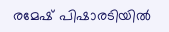രമേഷ് പിഷാരടിയില്‍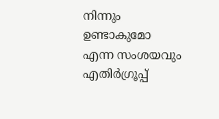നിന്നും ഉണ്ടാകുമോ എന്ന സംശയവും എതിര്‍ഗ്രൂപ്പ്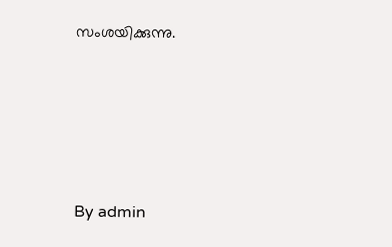സംശയിക്കുന്നു.









By admin